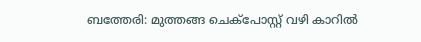ബത്തേരി: മുത്തങ്ങ ചെക്പോസ്റ്റ് വഴി കാറിൽ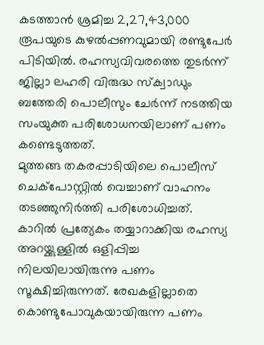കടത്താൻ ശ്രമിച്ച 2,27,43,000 രൂപയുടെ കുഴൽപ്പണവുമായി രണ്ടുപേർ പിടിയിൽ. രഹസ്യവിവരത്തെ തുടർന്ന് ജില്ലാ ലഹരി വിരുദ്ധ സ്ക്വാഡും ബത്തേരി പൊലീസും ചേർന്ന് നടത്തിയ സംയുക്ത പരിശോധനയിലാണ് പണം കണ്ടെടുത്തത്.
മുത്തങ്ങ തകരപ്പാടിയിലെ പൊലീസ് ചെക്പോസ്റ്റിൽ വെച്ചാണ് വാഹനം തടഞ്ഞുനിർത്തി പരിശോധിച്ചത്. കാറിൽ പ്രത്യേകം തയ്യാറാക്കിയ രഹസ്യ അറയ്ക്കുള്ളിൽ ഒളിപ്പിച്ച നിലയിലായിരുന്നു പണം സൂക്ഷിച്ചിരുന്നത്. രേഖകളില്ലാതെ കൊണ്ടുപോവുകയായിരുന്ന പണം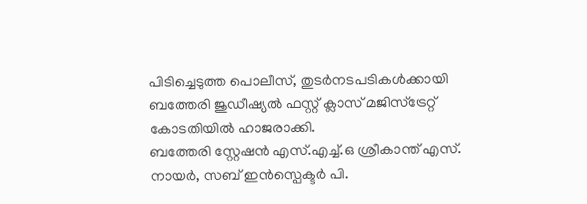പിടിച്ചെടുത്ത പൊലീസ്, തുടർനടപടികൾക്കായി ബത്തേരി ജുഡീഷ്യൽ ഫസ്റ്റ് ക്ലാസ് മജിസ്ട്രേറ്റ് കോടതിയിൽ ഹാജരാക്കി.
ബത്തേരി സ്റ്റേഷൻ എസ്.എച്ച്.ഒ ശ്രീകാന്ത് എസ്. നായർ, സബ് ഇൻസ്പെക്ടർ പി.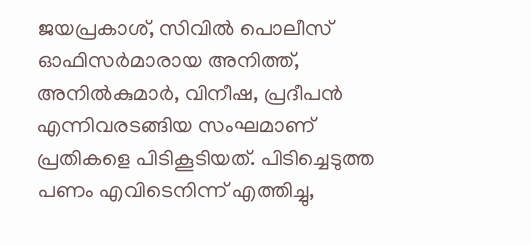ജയപ്രകാശ്, സിവിൽ പൊലീസ് ഓഫിസർമാരായ അനിത്ത്, അനിൽകുമാർ, വിനീഷ, പ്രദീപൻ എന്നിവരടങ്ങിയ സംഘമാണ് പ്രതികളെ പിടികൂടിയത്. പിടിച്ചെടുത്ത പണം എവിടെനിന്ന് എത്തിച്ചു,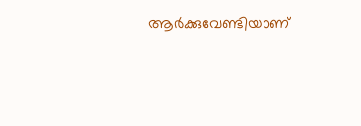ആർക്കുവേണ്ടിയാണ്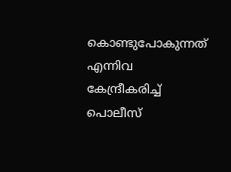കൊണ്ടുപോകുന്നത് എന്നിവ കേന്ദ്രീകരിച്ച് പൊലീസ്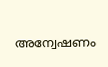അന്വേഷണം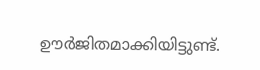ഊർജിതമാക്കിയിട്ടുണ്ട്.